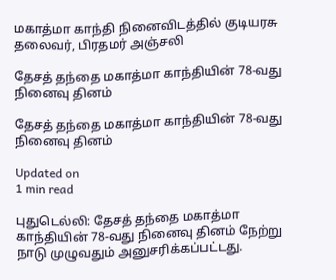மகாத்மா காந்தி நினைவிடத்தில் குடியரசு தலைவர், பிரதமர் அஞ்சலி

தேசத் தந்தை மகாத்மா காந்தியின் 78-வது நினைவு தினம்

தேசத் தந்தை மகாத்மா காந்தியின் 78-வது நினைவு தினம்

Updated on
1 min read

புதுடெல்லி: தேசத் தந்தை மகாத்மா காந்தியின் 78-வது நினைவு தினம் நேற்று நாடு முழுவதும் அனுசரிக்கப்பட்டது.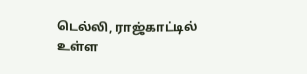டெல்லி, ராஜ்காட்டில் உள்ள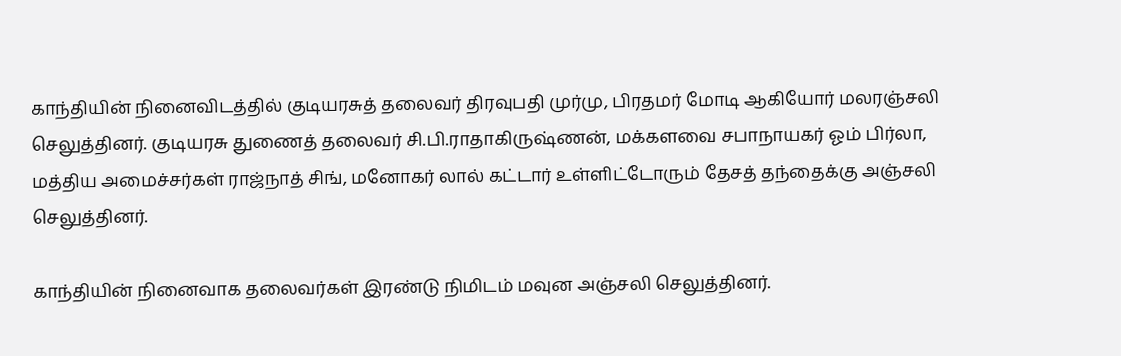காந்தியின் நினைவிடத்தில் குடியரசுத் தலைவர் திரவுபதி முர்மு, பிரதமர் மோடி ஆகியோர் மலரஞ்சலி செலுத்தினர். குடியரசு துணைத் தலைவர் சி.பி.ராதாகிருஷ்ணன், மக்களவை சபாநாயகர் ஓம் பிர்லா, மத்திய அமைச்சர்கள் ராஜ்நாத் சிங், மனோகர் லால் கட்டார் உள்ளிட்டோரும் தேசத் தந்தைக்கு அஞ்சலி செலுத்தினர்.

காந்தியின் நினைவாக தலைவர்கள் இரண்டு நிமிடம் மவுன அஞ்சலி செலுத்தினர்.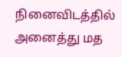நினைவிடத்தில் அனைத்து மத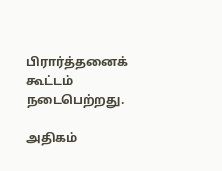பிரார்த்தனைக் கூட்டம் நடைபெற்றது.

அதிகம்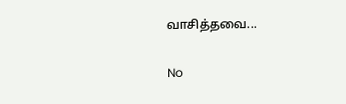வாசித்தவை...

No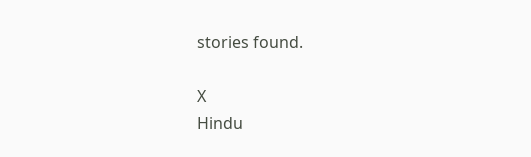stories found.

X
Hindu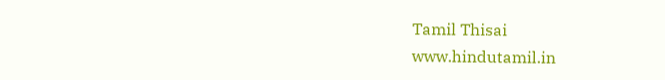Tamil Thisai
www.hindutamil.in